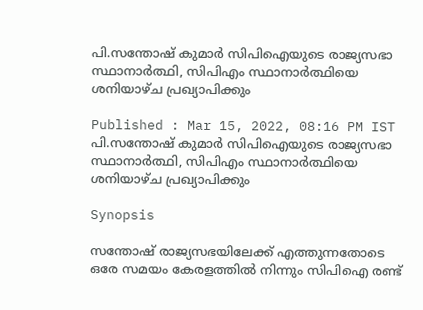പി.സന്തോഷ് കുമാർ സിപിഐയുടെ രാജ്യസഭാ സ്ഥാനാർത്ഥി, സിപിഎം സ്ഥാനാർത്ഥിയെ ശനിയാഴ്ച പ്രഖ്യാപിക്കും

Published : Mar 15, 2022, 08:16 PM IST
പി.സന്തോഷ് കുമാർ സിപിഐയുടെ രാജ്യസഭാ സ്ഥാനാർത്ഥി, സിപിഎം സ്ഥാനാർത്ഥിയെ ശനിയാഴ്ച പ്രഖ്യാപിക്കും

Synopsis

സന്തോഷ് രാജ്യസഭയിലേക്ക് എത്തുന്നതോടെ ഒരേ സമയം കേരളത്തിൽ നിന്നും സിപിഐ രണ്ട്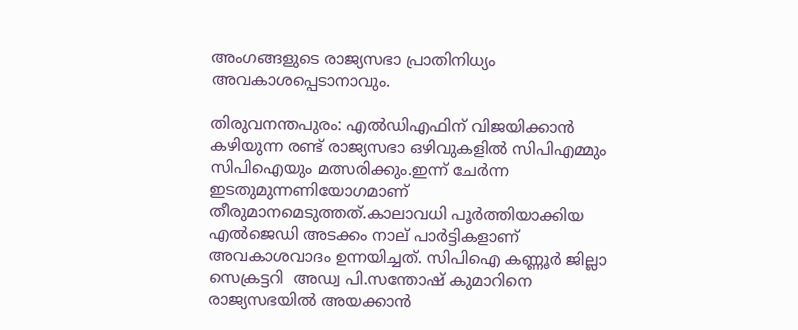അംഗങ്ങളുടെ രാജ്യസഭാ പ്രാതിനിധ്യം അവകാശപ്പെടാനാവും.

തിരുവനന്തപുരം: എൽഡിഎഫിന് വിജയിക്കാൻ കഴിയുന്ന രണ്ട് രാജ്യസഭാ ഒഴിവുകളിൽ സിപിഎമ്മും സിപിഐയും മത്സരിക്കും.ഇന്ന് ചേർന്ന ഇടതുമുന്നണിയോഗമാണ് തീരുമാനമെടുത്തത്.കാലാവധി പൂർത്തിയാക്കിയ എൽജെ‍‍ഡി അടക്കം നാല് പാർട്ടികളാണ് അവകാശവാദം ഉന്നയിച്ചത്. സിപിഐ കണ്ണൂർ ജില്ലാ സെക്രട്ടറി  അഡ്വ പി.സന്തോഷ് കുമാറിനെ രാജ്യസഭയിൽ അയക്കാൻ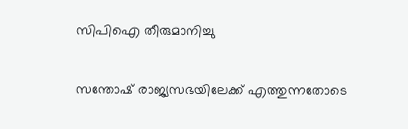സിപിഐ തീരുമാനിച്ചു

സന്തോഷ് രാജ്യസഭയിലേക്ക് എത്തുന്നതോടെ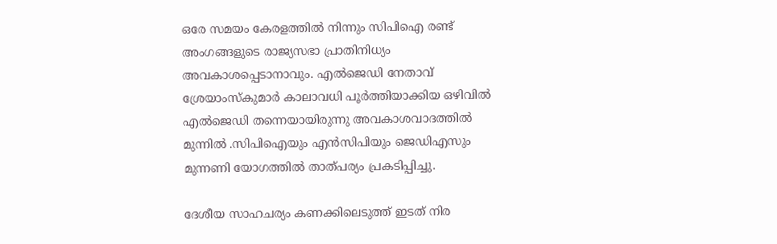ഒരേ സമയം കേരളത്തിൽ നിന്നും സിപിഐ രണ്ട് അംഗങ്ങളുടെ രാജ്യസഭാ പ്രാതിനിധ്യം അവകാശപ്പെടാനാവും. എൽജെഡി നേതാവ് ശ്രേയാംസ്കുമാർ കാലാവധി പൂർത്തിയാക്കിയ ഒഴിവിൽ എൽജെഡി തന്നെയായിരുന്നു അവകാശവാദത്തിൽ മുന്നിൽ .സിപിഐയും എൻസിപിയും ജെഡിഎസും മുന്നണി യോഗത്തിൽ താത്പര്യം പ്രകടിപ്പിച്ചു.

ദേശീയ സാഹചര്യം കണക്കിലെടുത്ത് ഇടത് നിര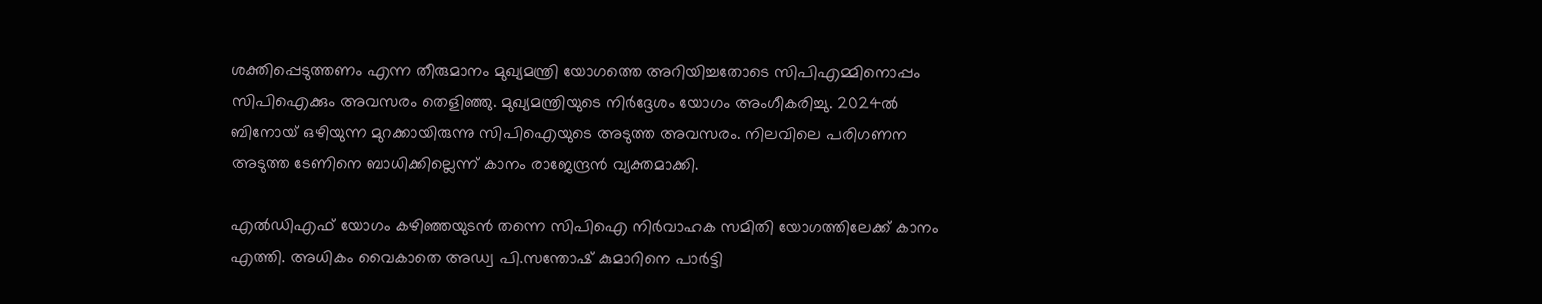ശക്തിപ്പെടുത്തണം എന്ന തീരുമാനം മുഖ്യമന്ത്രി യോഗത്തെ അറിയിച്ചതോടെ സിപിഎമ്മിനൊപ്പം സിപിഐക്കും അവസരം തെളിഞ്ഞു. മുഖ്യമന്ത്രിയുടെ നിർദ്ദേശം യോഗം അംഗീകരിച്ചു. 2024ൽ ബിനോയ് ഒഴിയുന്ന മുറക്കായിരുന്നു സിപിഐയുടെ അടുത്ത അവസരം. നിലവിലെ പരിഗണന അടുത്ത ടേണിനെ ബാധിക്കില്ലെന്ന് കാനം രാജേന്ദ്രൻ വ്യക്തമാക്കി.

എൽഡിഎഫ് യോഗം കഴിഞ്ഞയുടൻ തന്നെ സിപിഐ നിർവാഹക സമിതി യോഗത്തിലേക്ക് കാനം എത്തി. അധികം വൈകാതെ അഡ്വ പി.സന്തോഷ് കുമാറിനെ പാർട്ടി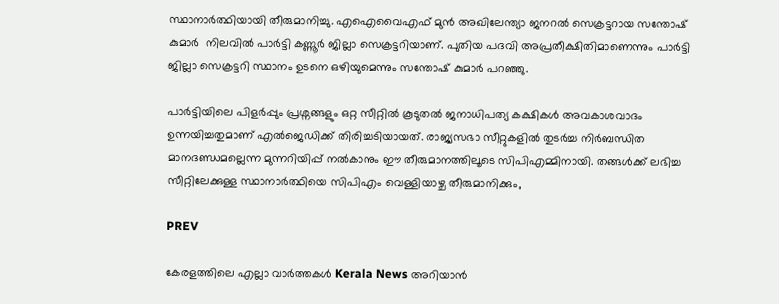സ്ഥാനാർത്ഥിയായി തീരുമാനിച്ചു. എഐവൈഎഫ് മുൻ അഖിലേന്ത്യാ ജനറൽ സെക്രട്ടറായ സന്തോഷ് കുമാർ‍  നിലവിൽ പാർട്ടി കണ്ണൂർ ജില്ലാ സെക്രട്ടറിയാണ്. പുതിയ പദവി അപ്രതീക്ഷിതിമാണെന്നും പാർട്ടി ജില്ലാ സെക്രട്ടറി സ്ഥാനം ഉടനെ ഒഴിയുമെന്നും സന്തോഷ് കുമാർ പറഞ്ഞു.

പാർട്ടിയിലെ പിളർപ്പും പ്രശ്നങ്ങളും ഒറ്റ സീറ്റിൽ കൂടുതൽ ജനാധിപത്യ കക്ഷികൾ അവകാശവാദം ഉന്നയിച്ചതുമാണ് എൽജെഡിക്ക് തിരിച്ചടിയായത്. രാജ്യസഭാ സീറ്റുകളിൽ തുടർച്ച നിർബന്ധിത മാനദണ്ഡമല്ലെന്ന മുന്നറിയിപ്പ് നൽകാനും ഈ തീരുമാനത്തിലൂടെ സിപിഎമ്മിനായി. തങ്ങൾക്ക് ലഭിച്ച സീറ്റിലേക്കുള്ള സ്ഥാനാർത്ഥിയെ സിപിഎം വെള്ളിയാഴ്ച തീരുമാനിക്കും,

PREV

കേരളത്തിലെ എല്ലാ വാർത്തകൾ Kerala News അറിയാൻ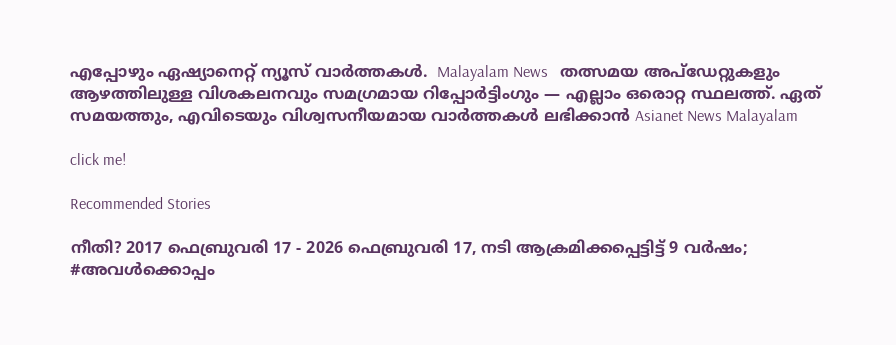എപ്പോഴും ഏഷ്യാനെറ്റ് ന്യൂസ് വാർത്തകൾ.  Malayalam News   തത്സമയ അപ്‌ഡേറ്റുകളും ആഴത്തിലുള്ള വിശകലനവും സമഗ്രമായ റിപ്പോർട്ടിംഗും — എല്ലാം ഒരൊറ്റ സ്ഥലത്ത്. ഏത് സമയത്തും, എവിടെയും വിശ്വസനീയമായ വാർത്തകൾ ലഭിക്കാൻ Asianet News Malayalam

click me!

Recommended Stories

നീതി? 2017 ഫെബ്രുവരി 17 - 2026 ഫെബ്രുവരി 17, നടി ആക്രമിക്കപ്പെട്ടിട്ട് 9 വർഷം; #അവൾക്കൊപ്പം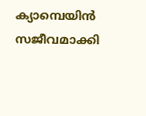ക്യാമ്പെയിൻ സജീവമാക്കി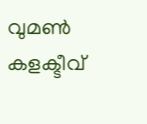വുമൺ കളക്ടീവ്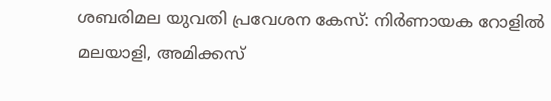ശബരിമല യുവതി പ്രവേശന കേസ്: നിർണായക റോളിൽ മലയാളി, അമിക്കസ്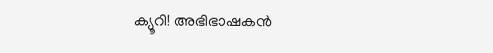ക്യൂറി! അഭിഭാഷകൻ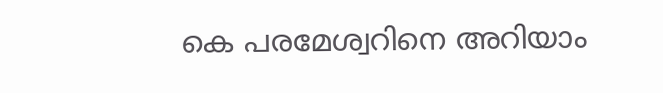കെ പരമേശ്വറിനെ അറിയാം